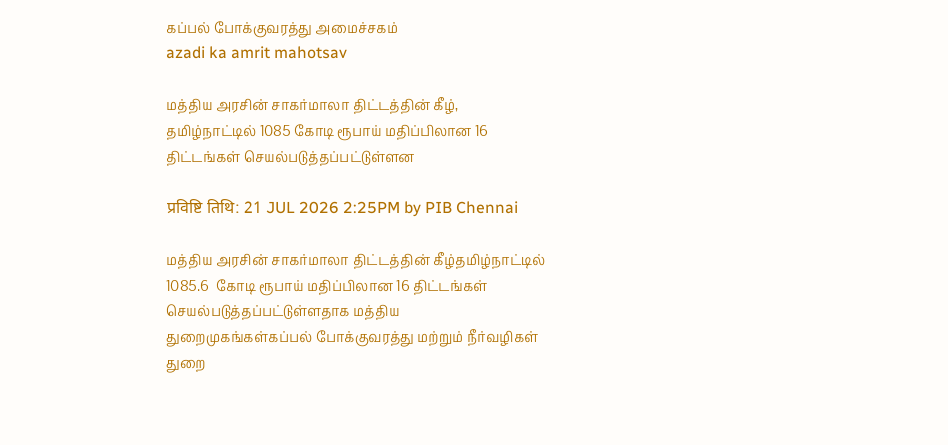கப்பல் போக்குவரத்து அமைச்சகம்
azadi ka amrit mahotsav

மத்திய அரசின் சாகர்மாலா திட்டத்தின் கீழ், தமிழ்நாட்டில் 1085 கோடி ரூபாய் மதிப்பிலான 16 திட்டங்கள் செயல்படுத்தப்பட்டுள்ளன

प्रविष्टि तिथि: 21 JUL 2026 2:25PM by PIB Chennai

மத்திய அரசின் சாகர்மாலா திட்டத்தின் கீழ்தமிழ்நாட்டில் 1085.6  கோடி ரூபாய் மதிப்பிலான 16 திட்டங்கள் செயல்படுத்தப்பட்டுள்ளதாக மத்திய துறைமுகங்கள்கப்பல் போக்குவரத்து மற்றும் நீர்வழிகள் துறை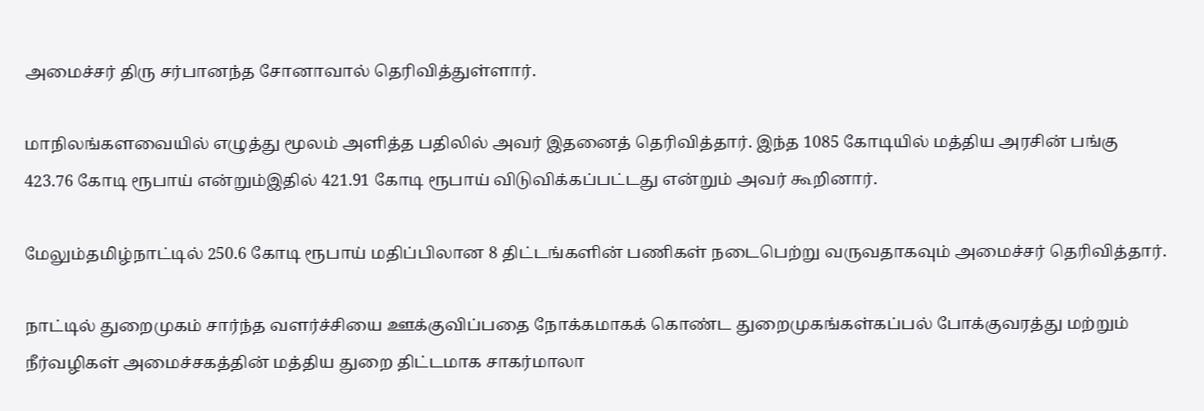அமைச்சர் திரு சர்பானந்த சோனாவால் தெரிவித்துள்ளார்.

மாநிலங்களவையில் எழுத்து மூலம் அளித்த பதிலில் அவர் இதனைத் தெரிவித்தார். இந்த 1085 கோடியில் மத்திய அரசின் பங்கு 423.76 கோடி ரூபாய் என்றும்இதில் 421.91 கோடி ரூபாய் விடுவிக்கப்பட்டது என்றும் அவர் கூறினார்.

மேலும்தமிழ்நாட்டில் 250.6 கோடி ரூபாய் மதிப்பிலான 8 திட்டங்களின் பணிகள் நடைபெற்று வருவதாகவும் அமைச்சர் தெரிவித்தார்.

நாட்டில் துறைமுகம் சார்ந்த வளர்ச்சியை ஊக்குவிப்பதை நோக்கமாகக் கொண்ட துறைமுகங்கள்கப்பல் போக்குவரத்து மற்றும் நீர்வழிகள் அமைச்சகத்தின் மத்திய துறை திட்டமாக சாகர்மாலா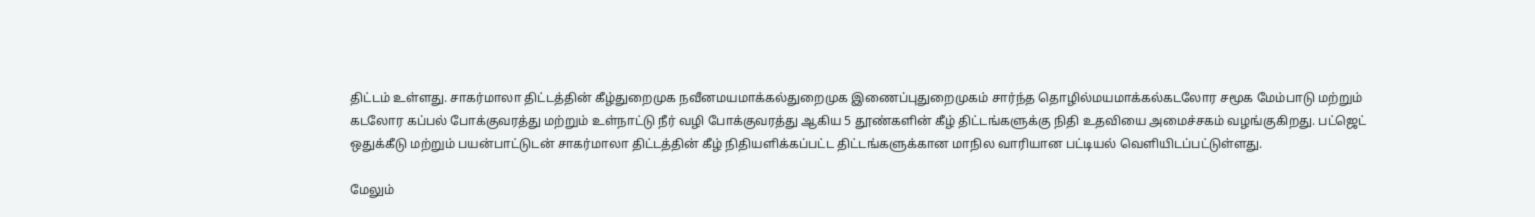திட்டம் உள்ளது. சாகர்மாலா திட்டத்தின் கீழ்துறைமுக நவீனமயமாக்கல்துறைமுக இணைப்புதுறைமுகம் சார்ந்த தொழில்மயமாக்கல்கடலோர சமூக மேம்பாடு மற்றும் கடலோர கப்பல் போக்குவரத்து மற்றும் உள்நாட்டு நீர் வழி போக்குவரத்து ஆகிய 5 தூண்களின் கீழ் திட்டங்களுக்கு நிதி உதவியை அமைச்சகம் வழங்குகிறது. பட்ஜெட் ஒதுக்கீடு மற்றும் பயன்பாட்டுடன் சாகர்மாலா திட்டத்தின் கீழ் நிதியளிக்கப்பட்ட திட்டங்களுக்கான மாநில வாரியான பட்டியல் வெளியிடப்பட்டுள்ளது.

மேலும்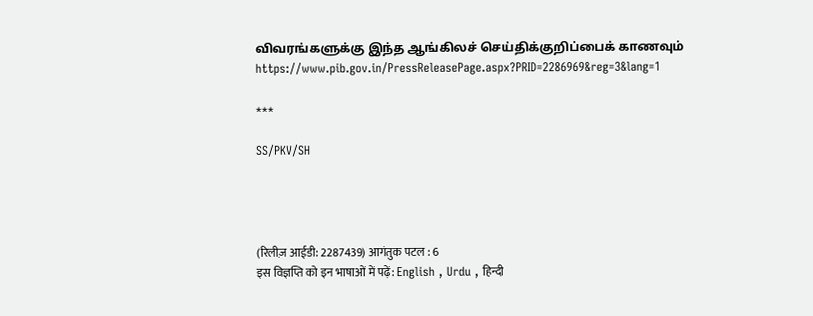விவரங்களுக்கு இந்த ஆங்கிலச் செய்திக்குறிப்பைக் காணவும் https://www.pib.gov.in/PressReleasePage.aspx?PRID=2286969&reg=3&lang=1

***

SS/PKV/SH




(रिलीज़ आईडी: 2287439) आगंतुक पटल : 6
इस विज्ञप्ति को इन भाषाओं में पढ़ें: English , Urdu , हिन्दी